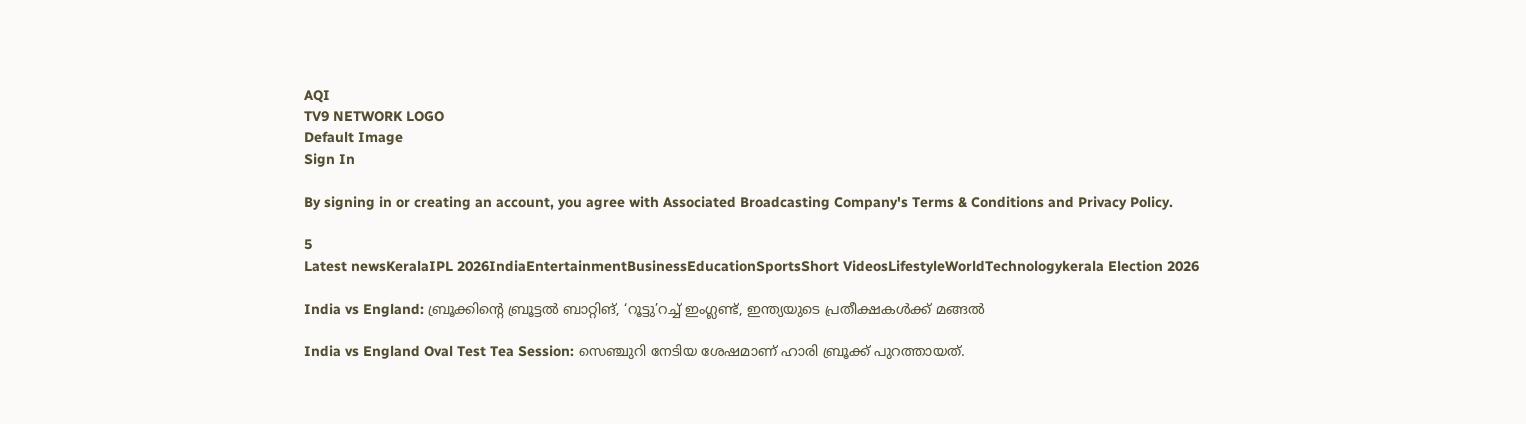AQI
TV9 NETWORK LOGO
Default Image
Sign In

By signing in or creating an account, you agree with Associated Broadcasting Company's Terms & Conditions and Privacy Policy.

5
Latest newsKeralaIPL 2026IndiaEntertainmentBusinessEducationSportsShort VideosLifestyleWorldTechnologykerala Election 2026

India vs England: ബ്രൂക്കിന്റെ ബ്രൂട്ടല്‍ ബാറ്റിങ്, ‘റൂട്ടു’റച്ച് ഇംഗ്ലണ്ട്, ഇന്ത്യയുടെ പ്രതീക്ഷകള്‍ക്ക് മങ്ങല്‍

India vs England Oval Test Tea Session: സെഞ്ചുറി നേടിയ ശേഷമാണ് ഹാരി ബ്രൂക്ക് പുറത്തായത്.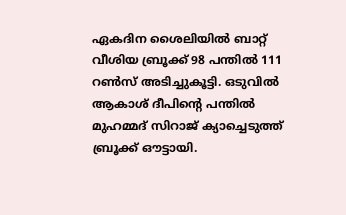ഏകദിന ശൈലിയില്‍ ബാറ്റ് വീശിയ ബ്രൂക്ക് 98 പന്തില്‍ 111 റണ്‍സ് അടിച്ചുകൂട്ടി. ഒടുവില്‍ ആകാശ് ദീപിന്റെ പന്തില്‍ മുഹമ്മദ് സിറാജ് ക്യാച്ചെടുത്ത് ബ്രൂക്ക് ഔട്ടായി.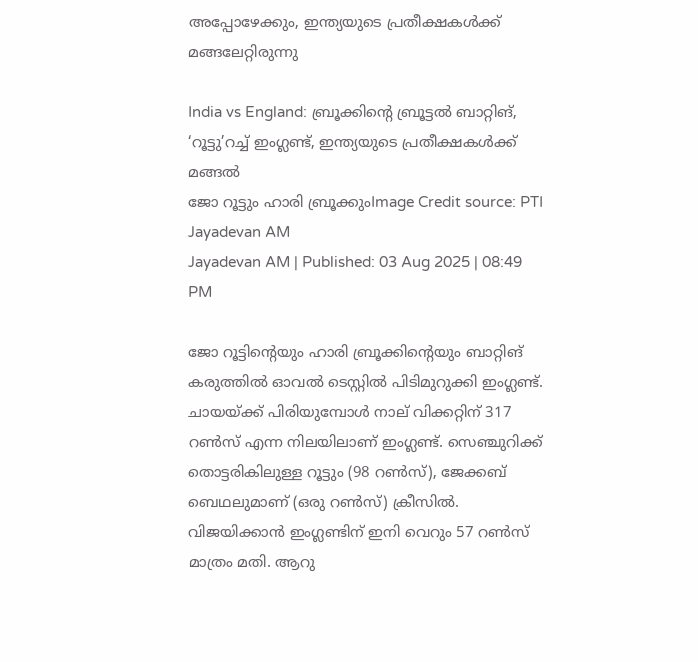അപ്പോഴേക്കും, ഇന്ത്യയുടെ പ്രതീക്ഷകള്‍ക്ക് മങ്ങലേറ്റിരുന്നു

India vs England: ബ്രൂക്കിന്റെ ബ്രൂട്ടല്‍ ബാറ്റിങ്, ‘റൂട്ടു’റച്ച് ഇംഗ്ലണ്ട്, ഇന്ത്യയുടെ പ്രതീക്ഷകള്‍ക്ക് മങ്ങല്‍
ജോ റൂട്ടും ഹാരി ബ്രൂക്കുംImage Credit source: PTI
Jayadevan AM
Jayadevan AM | Published: 03 Aug 2025 | 08:49 PM

ജോ റൂട്ടിന്റെയും ഹാരി ബ്രൂക്കിന്റെയും ബാറ്റിങ് കരുത്തില്‍ ഓവല്‍ ടെസ്റ്റില്‍ പിടിമുറുക്കി ഇംഗ്ലണ്ട്. ചായയ്ക്ക് പിരിയുമ്പോള്‍ നാല് വിക്കറ്റിന് 317 റണ്‍സ് എന്ന നിലയിലാണ് ഇംഗ്ലണ്ട്. സെഞ്ചുറിക്ക് തൊട്ടരികിലുള്ള റൂട്ടും (98 റണ്‍സ്), ജേക്കബ് ബെഥലുമാണ് (ഒരു റണ്‍സ്) ക്രീസില്‍. വിജയിക്കാന്‍ ഇംഗ്ലണ്ടിന് ഇനി വെറും 57 റണ്‍സ് മാത്രം മതി. ആറു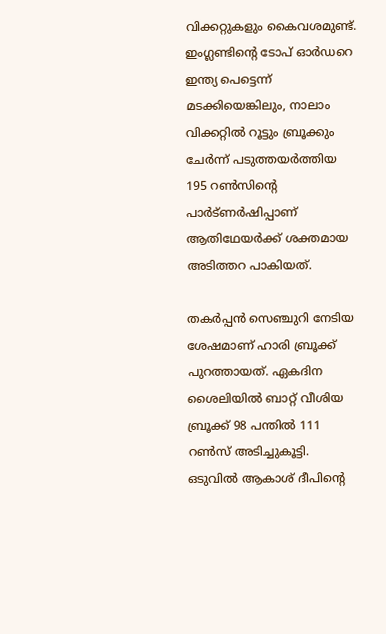വിക്കറ്റുകളും കൈവശമുണ്ട്. ഇംഗ്ലണ്ടിന്റെ ടോപ് ഓര്‍ഡറെ ഇന്ത്യ പെട്ടെന്ന് മടക്കിയെങ്കിലും, നാലാം വിക്കറ്റില്‍ റൂട്ടും ബ്രൂക്കും ചേര്‍ന്ന് പടുത്തയര്‍ത്തിയ 195 റണ്‍സിന്റെ പാര്‍ട്ണര്‍ഷിപ്പാണ് ആതിഥേയര്‍ക്ക് ശക്തമായ അടിത്തറ പാകിയത്.

തകര്‍പ്പന്‍ സെഞ്ചുറി നേടിയ ശേഷമാണ് ഹാരി ബ്രൂക്ക് പുറത്തായത്. ഏകദിന ശൈലിയില്‍ ബാറ്റ് വീശിയ ബ്രൂക്ക് 98 പന്തില്‍ 111 റണ്‍സ് അടിച്ചുകൂട്ടി. ഒടുവില്‍ ആകാശ് ദീപിന്റെ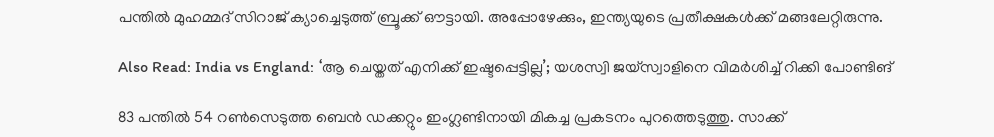പന്തില്‍ മുഹമ്മദ് സിറാജ് ക്യാച്ചെടുത്ത് ബ്രൂക്ക് ഔട്ടായി. അപ്പോഴേക്കും, ഇന്ത്യയുടെ പ്രതീക്ഷകള്‍ക്ക് മങ്ങലേറ്റിരുന്നു.

Also Read: India vs England: ‘ആ ചെയ്തത് എനിക്ക് ഇഷ്ടപ്പെട്ടില്ല’; യശസ്വി ജയ്സ്വാളിനെ വിമർശിച്ച് റിക്കി പോണ്ടിങ്

83 പന്തില്‍ 54 റണ്‍സെടുത്ത ബെന്‍ ഡക്കറ്റും ഇംഗ്ലണ്ടിനായി മികച്ച പ്രകടനം പുറത്തെടുത്തു. സാക്ക്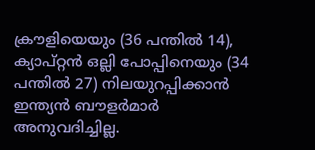ക്രൗളിയെയും (36 പന്തില്‍ 14), ക്യാപ്റ്റന്‍ ഒല്ലി പോപ്പിനെയും (34 പന്തില്‍ 27) നിലയുറപ്പിക്കാന്‍ ഇന്ത്യന്‍ ബൗളര്‍മാര്‍ അനുവദിച്ചില്ല.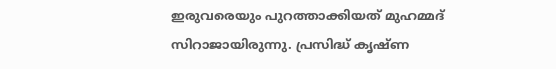ഇരുവരെയും പുറത്താക്കിയത് മുഹമ്മദ് സിറാജായിരുന്നു. പ്രസിദ്ധ് കൃഷ്ണ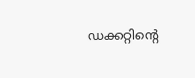ഡക്കറ്റിന്റെ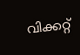വിക്കറ്റ്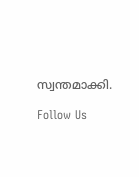സ്വന്തമാക്കി.

Follow Us